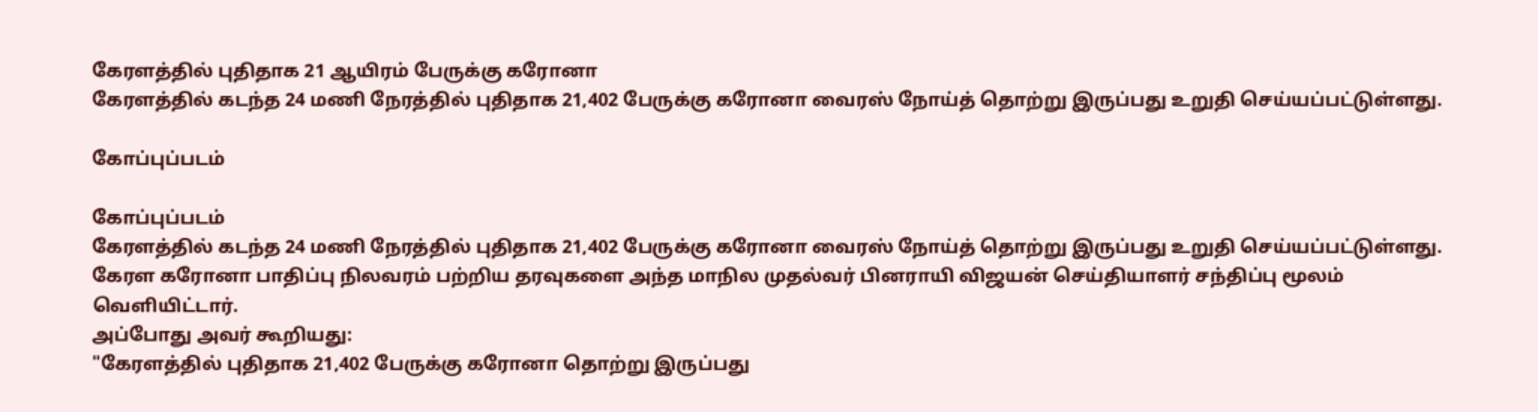கேரளத்தில் புதிதாக 21 ஆயிரம் பேருக்கு கரோனா
கேரளத்தில் கடந்த 24 மணி நேரத்தில் புதிதாக 21,402 பேருக்கு கரோனா வைரஸ் நோய்த் தொற்று இருப்பது உறுதி செய்யப்பட்டுள்ளது.

கோப்புப்படம்

கோப்புப்படம்
கேரளத்தில் கடந்த 24 மணி நேரத்தில் புதிதாக 21,402 பேருக்கு கரோனா வைரஸ் நோய்த் தொற்று இருப்பது உறுதி செய்யப்பட்டுள்ளது.
கேரள கரோனா பாதிப்பு நிலவரம் பற்றிய தரவுகளை அந்த மாநில முதல்வர் பினராயி விஜயன் செய்தியாளர் சந்திப்பு மூலம் வெளியிட்டார்.
அப்போது அவர் கூறியது:
"கேரளத்தில் புதிதாக 21,402 பேருக்கு கரோனா தொற்று இருப்பது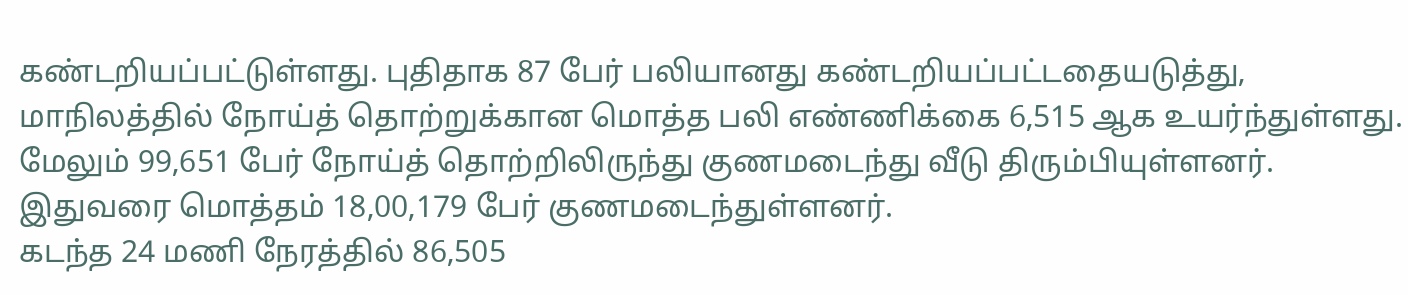கண்டறியப்பட்டுள்ளது. புதிதாக 87 பேர் பலியானது கண்டறியப்பட்டதையடுத்து, மாநிலத்தில் நோய்த் தொற்றுக்கான மொத்த பலி எண்ணிக்கை 6,515 ஆக உயர்ந்துள்ளது. மேலும் 99,651 பேர் நோய்த் தொற்றிலிருந்து குணமடைந்து வீடு திரும்பியுள்ளனர். இதுவரை மொத்தம் 18,00,179 பேர் குணமடைந்துள்ளனர்.
கடந்த 24 மணி நேரத்தில் 86,505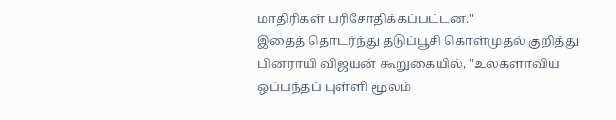மாதிரிகள் பரிசோதிக்கப்பட்டன."
இதைத் தொடர்ந்து தடுப்பூசி கொள்முதல் குறித்து பினராயி விஜயன் கூறுகையில், "உலகளாவிய ஒப்பந்தப் புள்ளி மூலம்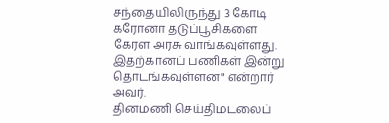சந்தையிலிருந்து 3 கோடி கரோனா தடுப்பூசிகளை கேரள அரசு வாங்கவுள்ளது. இதற்கானப் பணிகள் இன்று தொடங்கவுள்ளன" என்றார் அவர்.
தினமணி செய்திமடலைப்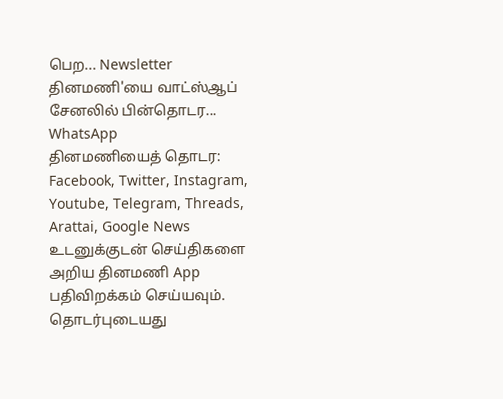பெற... Newsletter
தினமணி'யை வாட்ஸ்ஆப் சேனலில் பின்தொடர... WhatsApp
தினமணியைத் தொடர: Facebook, Twitter, Instagram, Youtube, Telegram, Threads, Arattai, Google News
உடனுக்குடன் செய்திகளை அறிய தினமணி App பதிவிறக்கம் செய்யவும்.
தொடர்புடையது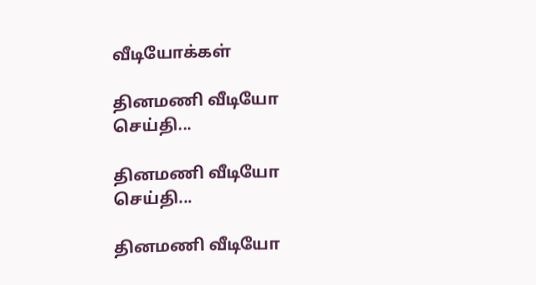வீடியோக்கள்

தினமணி வீடியோ செய்தி...

தினமணி வீடியோ செய்தி...

தினமணி வீடியோ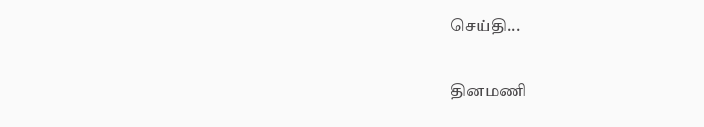செய்தி...

தினமணி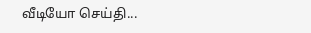வீடியோ செய்தி...